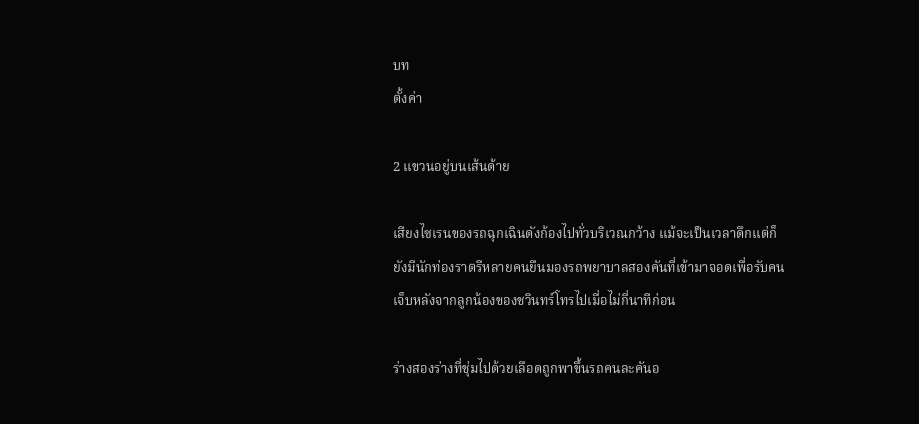บท
ตั้งค่า

2 แขวนอยู่บนเส้นด้าย

เสียงไซเรนของรถฉุกเฉินดังก้องไปทั่วบริเวณกว้าง แม้จะเป็นเวลาดึกแต่ก็ยังมีนักท่องราตรีหลายคนยืนมองรถพยาบาลสองคันที่เข้ามาจอดเพื่อรับคนเจ็บหลังจากลูกน้องของชวินทร์โทรไปเมื่อไม่กี่นาทีก่อน

ร่างสองร่างที่ชุ่มไปด้วยเลือดถูกพาขึ้นรถคนละคันอ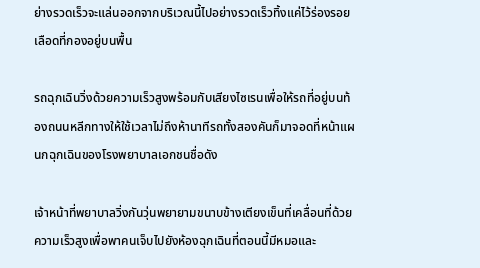ย่างรวดเร็วจะแล่นออกจากบริเวณนี้ไปอย่างรวดเร็วทิ้งแค่ไว้ร่องรอยเลือดที่กองอยู่บนพื้น

รถฉุกเฉินวิ่งด้วยความเร็วสูงพร้อมกับเสียงไซเรนเพื่อให้รถที่อยู่บนท้องถนนหลีกทางให้ใช้เวลาไม่ถึงห้านาทีรถทั้งสองคันก็มาจอดที่หน้าแผนกฉุกเฉินของโรงพยาบาลเอกชนชื่อดัง

เจ้าหน้าที่พยาบาลวิ่งกันวุ่นพยายามขนาบข้างเตียงเข็นที่เคลื่อนที่ด้วยความเร็วสูงเพื่อพาคนเจ็บไปยังห้องฉุกเฉินที่ตอนนี้มีหมอและ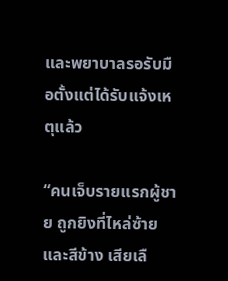และพยาบาลรอรับมือตั้งแต่ได้รับแจ้งเหตุแล้ว

“คนเจ็บรายแรกผู้ชาย ถูกยิงที่ไหล่ซ้ายและสีข้าง เสียเลื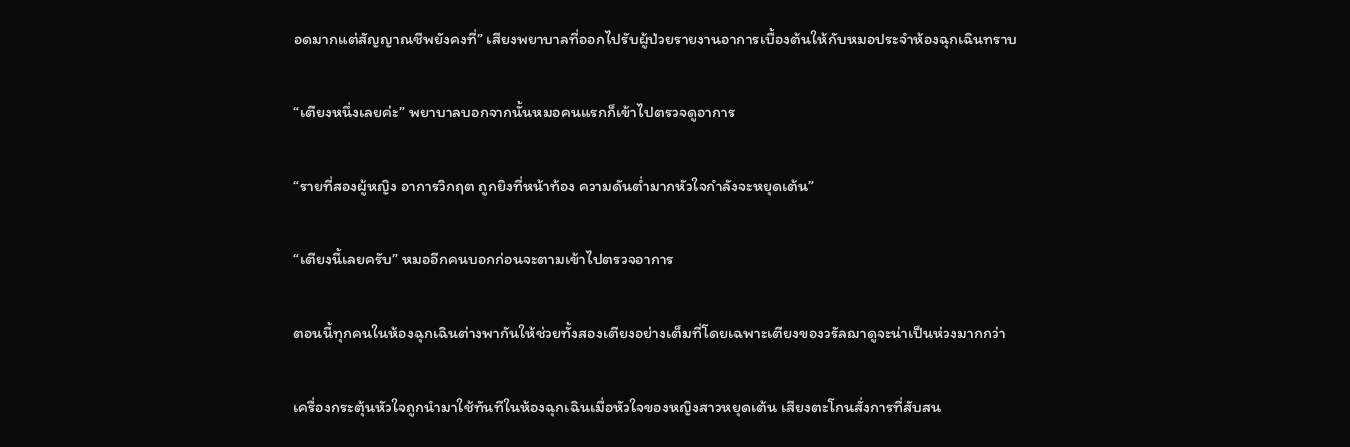อดมากแต่สัญญาณชีพยังคงที่” เสียงพยาบาลที่ออกไปรับผู้ป่วยรายงานอาการเบื้องต้นให้กับหมอประจำห้องฉุกเฉินทราบ

“เตียงหนึ่งเลยค่ะ” พยาบาลบอกจากนั้นหมอคนแรกก็เข้าไปตรวจดูอาการ

“รายที่สองผู้หญิง อาการวิกฤต ถูกยิงที่หน้าท้อง ความดันต่ำมากหัวใจกำลังจะหยุดเต้น”

“เตียงนี้เลยครับ” หมออีกคนบอกก่อนจะตามเข้าไปตรวจอาการ

ตอนนี้ทุกคนในห้องฉุกเฉินต่างพากันให้ช่วยทั้งสองเตียงอย่างเต็มที่โดยเฉพาะเตียงของวรัลฌาดูจะน่าเป็นห่วงมากกว่า

เครื่องกระตุ้นหัวใจถูกนำมาใช้ทันทีในห้องฉุกเฉินเมื่อหัวใจของหญิงสาวหยุดเต้น เสียงตะโกนสั่งการที่สับสน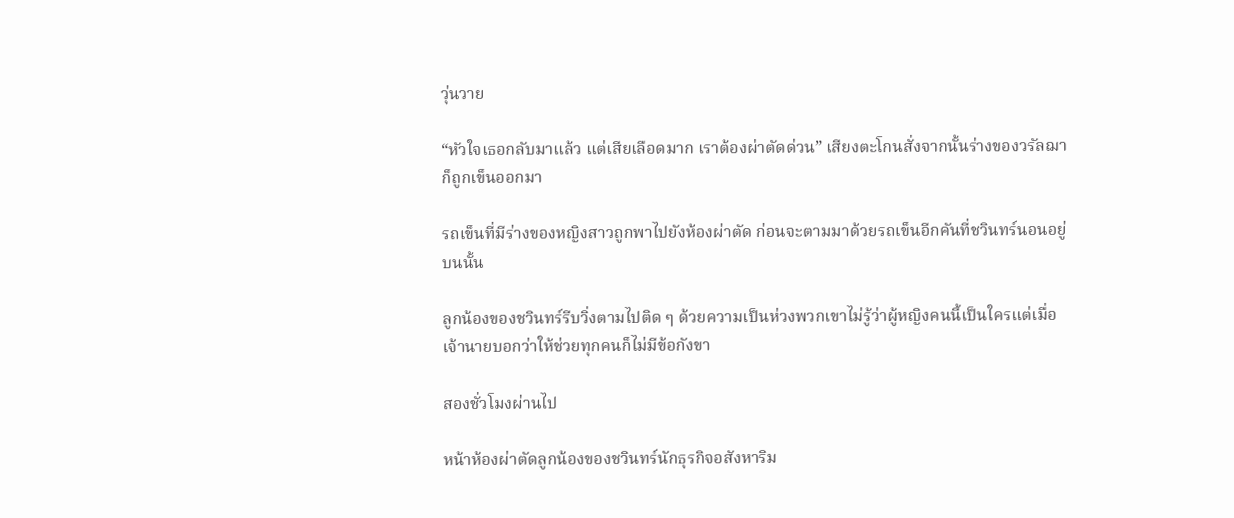วุ่นวาย

“หัวใจเธอกลับมาแล้ว แต่เสียเลือดมาก เราต้องผ่าตัดด่วน” เสียงตะโกนสั่งจากนั้นร่างของวรัลฌาก็ถูกเข็นออกมา

รถเข็นที่มีร่างของหญิงสาวถูกพาไปยังห้องผ่าตัด ก่อนจะตามมาด้วยรถเข็นอีกคันที่ชวินทร์นอนอยู่บนนั้น

ลูกน้องของชวินทร์รีบวิ่งตามไปติด ๆ ด้วยความเป็นห่วงพวกเขาไม่รู้ว่าผู้หญิงคนนี้เป็นใครแต่เมื่อเจ้านายบอกว่าให้ช่วยทุกคนก็ไม่มีข้อกังขา

สองชั่วโมงผ่านไป

หน้าห้องผ่าตัดลูกน้องของชวินทร์นักธุรกิจอสังหาริม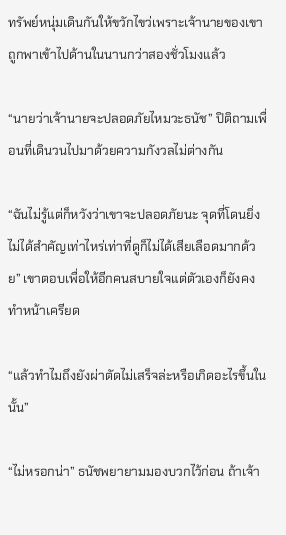ทรัพย์หนุ่มเดินกันให้ขวักไขว่เพราะเจ้านายของเขาถูกพาเข้าไปด้านในนานกว่าสองชั่วโมงแล้ว

“นายว่าเจ้านายจะปลอดภัยไหมวะธนัช” ปิติถามเพื่อนที่เดินวนไปมาด้วยความกังวลไม่ต่างกัน

“ฉันไม่รู้แต่ก็หวังว่าเขาจะปลอดภัยนะ จุดที่โดนยิ่งไม่ได้สำคัญเท่าไหร่เท่าที่ดูก็ไม่ได้เสียเลือดมากด้วย” เขาตอบเพื่อให้อีกคนสบายใจแต่ตัวเองก็ยังคงทำหน้าเครียด

“แล้วทำไมถึงยังผ่าตัดไม่เสร็จล่ะหรือเกิดอะไรขึ้นในนั้น”

“ไม่หรอกน่า” ธนัชพยายามมองบวกไว้ก่อน ถ้าเจ้า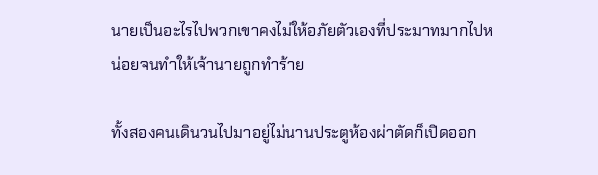นายเป็นอะไรไปพวกเขาคงไม่ให้อภัยตัวเองที่ประมาทมากไปหน่อยจนทำให้เจ้านายถูกทำร้าย

ทั้งสองคนเดินวนไปมาอยู่ไม่นานประตูห้องผ่าตัดก็เปิดออก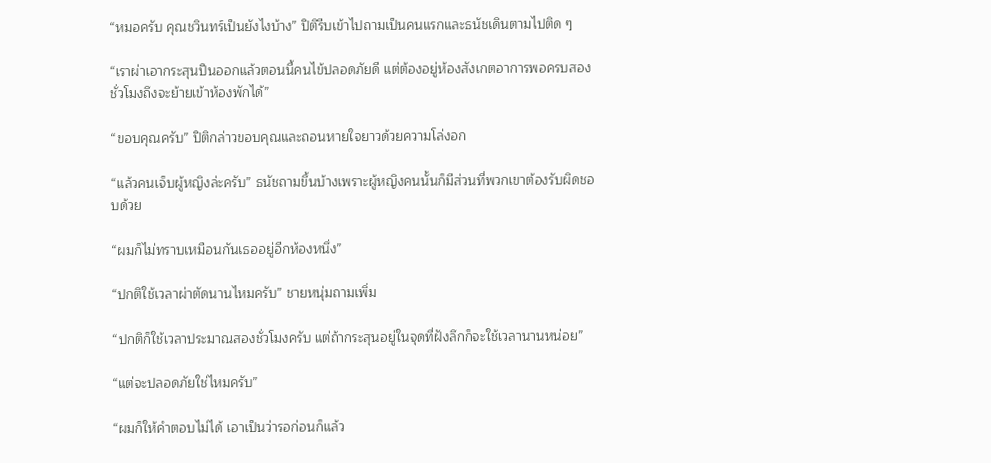“หมอครับ คุณชวินทร์เป็นยังไงบ้าง” ปิติรีบเข้าไปถามเป็นคนแรกและธนัชเดินตามไปติด ๆ

“เราผ่าเอากระสุนปืนออกแล้วตอนนี้คนไข้ปลอดภัยดี แต่ต้องอยู่ห้องสังเกตอาการพอครบสองชั่วโมงถึงจะย้ายเข้าห้องพักได้”

“ขอบคุณครับ” ปิติกล่าวขอบคุณและถอนหายใจยาวด้วยความโล่งอก

“แล้วคนเจ็บผู้หญิงล่ะครับ” ธนัชถามขึ้นบ้างเพราะผู้หญิงคนนั้นก็มีส่วนที่พวกเขาต้องรับผิดชอบด้วย

“ผมก็ไม่ทราบเหมือนกันเธออยู่อีกห้องหนึ่ง”

“ปกติใช้เวลาผ่าตัดนานไหมครับ” ชายหนุ่มถามเพิ่ม

“ปกติก็ใช้เวลาประมาณสองชั่วโมงครับ แต่ถ้ากระสุนอยู่ในจุดที่ฝังลึกก็จะใช้เวลานานหน่อย”

“แต่จะปลอดภัยใช่ไหมครับ”

“ผมก็ให้คำตอบไม่ได้ เอาเป็นว่ารอก่อนก็แล้ว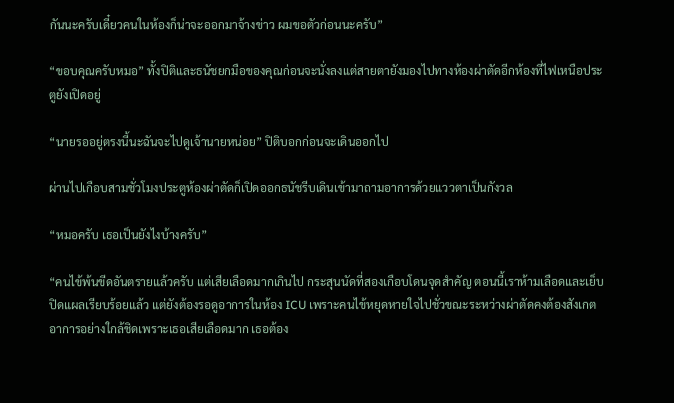กันนะครับเดี๋ยวคนในห้องก็น่าจะออกมาจ้างข่าว ผมขอตัวก่อนนะครับ”

“ขอบคุณครับหมอ” ทั้งปิติและธนัชยกมือของคุณก่อนจะนั่งลงแต่สายตายังมองไปทางห้องผ่าตัดอีกห้องที่ไฟเหนือประตูยังเปิดอยู่

“นายรออยู่ตรงนี้นะฉันจะไปดูเจ้านายหน่อย” ปิติบอกก่อนจะเดินออกไป

ผ่านไปเกือบสามชั่วโมงประตูห้องผ่าตัดก็เปิดออกธนัชรีบเดินเข้ามาถามอาการด้วยแววตาเป็นกังวล

“หมอครับ เธอเป็นยังไงบ้างครับ”

“คนไข้พ้นขีดอันตรายแล้วครับ แต่เสียเลือดมากเกินไป กระสุนนัดที่สองเกือบโดนจุดสำคัญ ตอนนี้เราห้ามเลือดและเย็บปิดแผลเรียบร้อยแล้ว แต่ยังต้องรอดูอาการในห้อง ICU เพราะคนไข้หยุดหายใจไปชั่วขณะระหว่างผ่าตัดคงต้องสังเกตอาการอย่างใกล้ชิดเพราะเธอเสียเลือดมาก เธอต้อง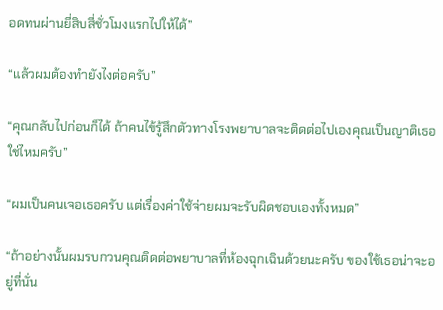อดทนผ่านยี่สิบสี่ชั่วโมงแรกไปให้ได้”

“แล้วผมต้องทำยังไงต่อครับ”

“คุณกลับไปก่อนก็ได้ ถ้าคนไข้รู้สึกตัวทางโรงพยาบาลจะติดต่อไปเองคุณเป็นญาติเธอใช่ไหมครับ”

“ผมเป็นคนเจอเธอครับ แต่เรื่องค่าใช้จ่ายผมจะรับผิดชอบเองทั้งหมด”

“ถ้าอย่างนั้นผมรบกวนคุณติดต่อพยาบาลที่ห้องฉุกเฉินด้วยนะครับ ของใช้เธอน่าจะอยู่ที่นั่น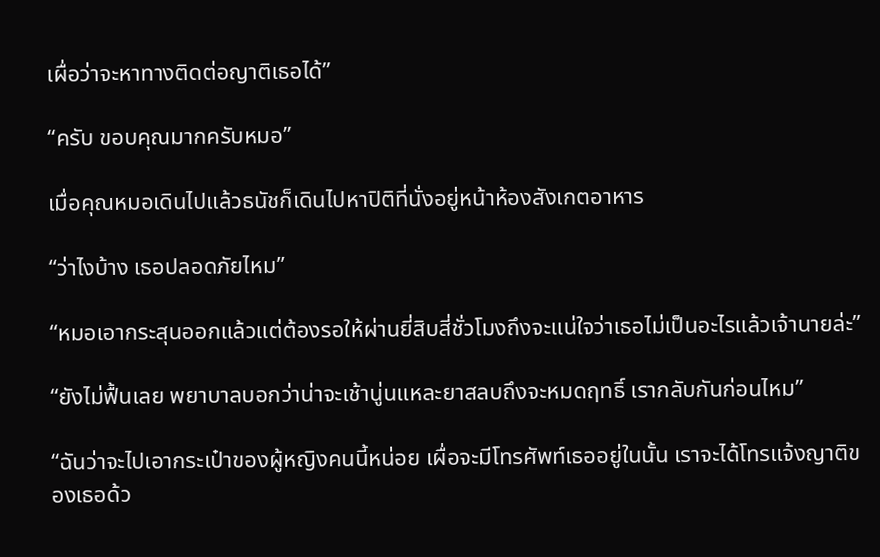เผื่อว่าจะหาทางติดต่อญาติเธอได้”

“ครับ ขอบคุณมากครับหมอ”

เมื่อคุณหมอเดินไปแล้วธนัชก็เดินไปหาปิติที่นั่งอยู่หน้าห้องสังเกตอาหาร

“ว่าไงบ้าง เธอปลอดภัยไหม”

“หมอเอากระสุนออกแล้วแต่ต้องรอให้ผ่านยี่สิบสี่ชั่วโมงถึงจะแน่ใจว่าเธอไม่เป็นอะไรแล้วเจ้านายล่ะ”

“ยังไม่ฟื้นเลย พยาบาลบอกว่าน่าจะเช้านู่นแหละยาสลบถึงจะหมดฤทธิ์ เรากลับกันก่อนไหม”

“ฉันว่าจะไปเอากระเป๋าของผู้หญิงคนนี้หน่อย เผื่อจะมีโทรศัพท์เธออยู่ในนั้น เราจะได้โทรแจ้งญาติของเธอด้ว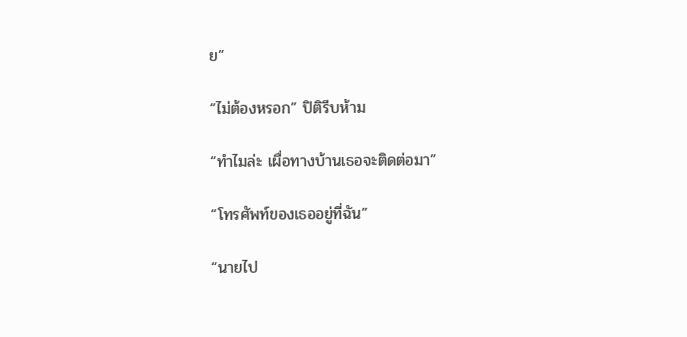ย”

“ไม่ต้องหรอก” ปิติรีบห้าม

“ทำไมล่ะ เผื่อทางบ้านเธอจะติดต่อมา”

“โทรศัพท์ของเธออยู่ที่ฉัน”

“นายไป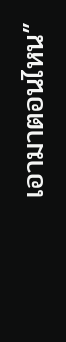เอามาตอนไหน”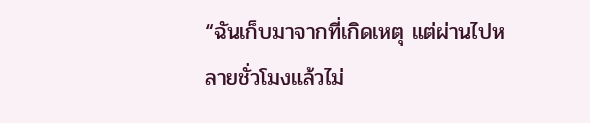“ฉันเก็บมาจากที่เกิดเหตุ แต่ผ่านไปหลายชั่วโมงแล้วไม่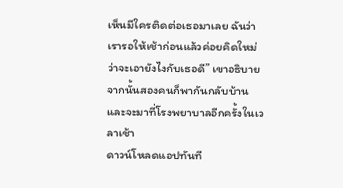เห็นมีใครติดต่อเธอมาเลย ฉันว่าเรารอให้เช้าก่อนแล้วค่อยคิดใหม่ว่าจะเอายังไงกับเธอดี” เขาอธิบายจากนั้นสองคนก็พากันกลับบ้านและจะมาที่โรงพยาบาลอีกครั้งในเวลาเช้า
ดาวน์โหลดแอปทันที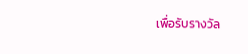เพื่อรับรางวัล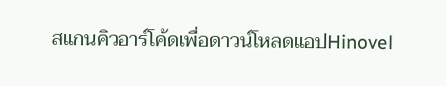สแกนคิวอาร์โค้ดเพื่อดาวน์โหลดแอปHinovel